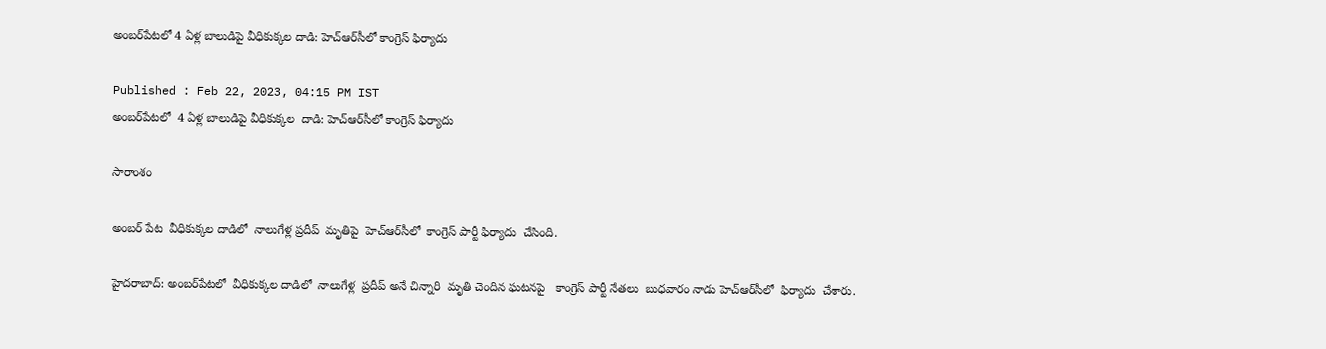అంబర్‌పేటలో 4 ఏళ్ల బాలుడిపై వీధికుక్కల దాడి: హెచ్ఆర్‌సీలో కాంగ్రెస్ ఫిర్యాదు

Published : Feb 22, 2023, 04:15 PM IST
అంబర్‌పేటలో  4 ఏళ్ల బాలుడిపై వీధికుక్కల  దాడి: హెచ్ఆర్‌సీలో కాంగ్రెస్ ఫిర్యాదు

సారాంశం

అంబర్ పేట  వీధికుక్కల దాడిలో  నాలుగేళ్ల ప్రదీప్  మృతిపై  హెచ్ఆర్‌సీలో  కాంగ్రెస్ పార్టీ ఫిర్యాదు  చేసింది.

హైదరాబాద్: అంబర్‌పేటలో  వీధికుక్కల దాడిలో  నాలుగేళ్ల  ప్రదీప్ అనే చిన్నారి  మృతి చెందిన ఘటనపై   కాంగ్రెస్ పార్టీ నేతలు  బుధవారం నాడు హెచ్ఆర్‌సీలో  ఫిర్యాదు  చేశారు.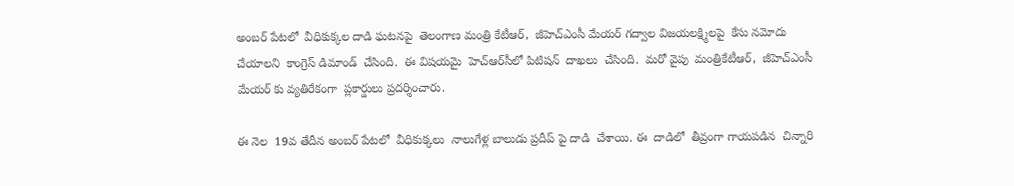అంబర్ పేటలో  వీధికుక్కల దాడి ఘటనపై  తెలంగాణ మంత్రి కేటీఆర్,  జీహెచ్ఎంసీ మేయర్ గద్వాల విజయలక్ష్మిలపై  కేసు నమోదు చేయాలని  కాంగ్రెస్ డిమాండ్  చేసింది.  ఈ విషయమై  హెచ్ఆర్‌సీలో పిటిషన్  దాఖలు  చేసింది.  మరో వైపు  మంత్రికేటీఆర్,  జీహెచ్ఎంసీ మేయర్ కు వ్యతిరేకంగా  ప్లకార్డులు ప్రదర్శించారు.

ఈ నెల  19వ తేదీన అంబర్ పేటలో  వీధికుక్కలు  నాలుగేళ్ల బాలుడు ప్రదీప్ పై దాడి  చేశాయి. ఈ  దాడిలో  తీవ్రంగా గాయపడిన  చిన్నారి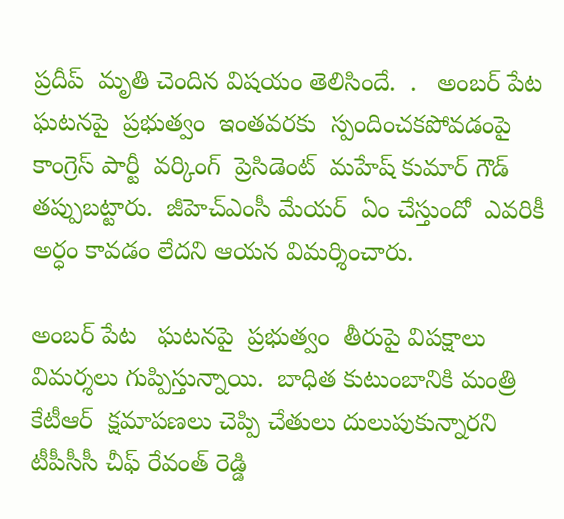ప్రదీప్  మృతి చెందిన విషయం తెలిసిందే.  .   అంబర్ పేట ఘటనపై  ప్రభుత్వం  ఇంతవరకు  స్పందించకపోవడంపై  కాంగ్రెస్ పార్టీ  వర్కింగ్  ప్రెసిడెంట్  మహేష్ కుమార్ గౌడ్  తప్పుబట్టారు.  జీహెచ్ఎంసీ మేయర్  ఏం చేస్తుందో  ఎవరికీ అర్ధం కావడం లేదని ఆయన విమర్శించారు.

అంబర్ పేట   ఘటనపై  ప్రభుత్వం  తీరుపై విపక్షాలు విమర్శలు గుప్పిస్తున్నాయి.  బాధిత కుటుంబానికి మంత్రి  కేటీఆర్  క్షమాపణలు చెప్పి చేతులు దులుపుకున్నారని టీపీసీసీ చీఫ్ రేవంత్ రెడ్డి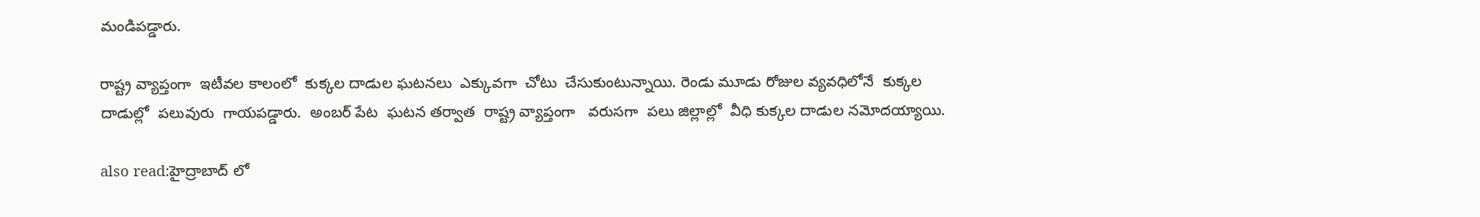మండిపడ్డారు.

రాష్ట్ర వ్యాప్తంగా  ఇటీవల కాలంలో  కుక్కల దాడుల ఘటనలు  ఎక్కువగా  చోటు  చేసుకుంటున్నాయి. రెండు మూడు రోజుల వ్యవధిలోనే  కుక్కల దాడుల్లో  పలువురు  గాయపడ్డారు.  అంబర్ పేట  ఘటన తర్వాత  రాష్ట్ర వ్యాప్తంగా   వరుసగా  పలు జిల్లాల్లో  వీధి కుక్కల దాడుల నమోదయ్యాయి.

also read:హైద్రాబాద్ లో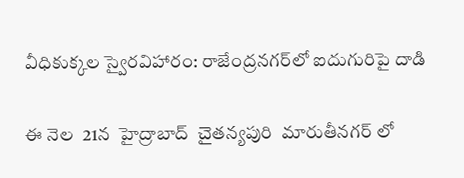వీధికుక్కల స్వైరవిహారం: రాజేంద్రనగర్‌లో ఐదుగురిపై దాడి

ఈ నెల  21న  హైద్రాబాద్  చైతన్యపురి  మారుతీనగర్ లో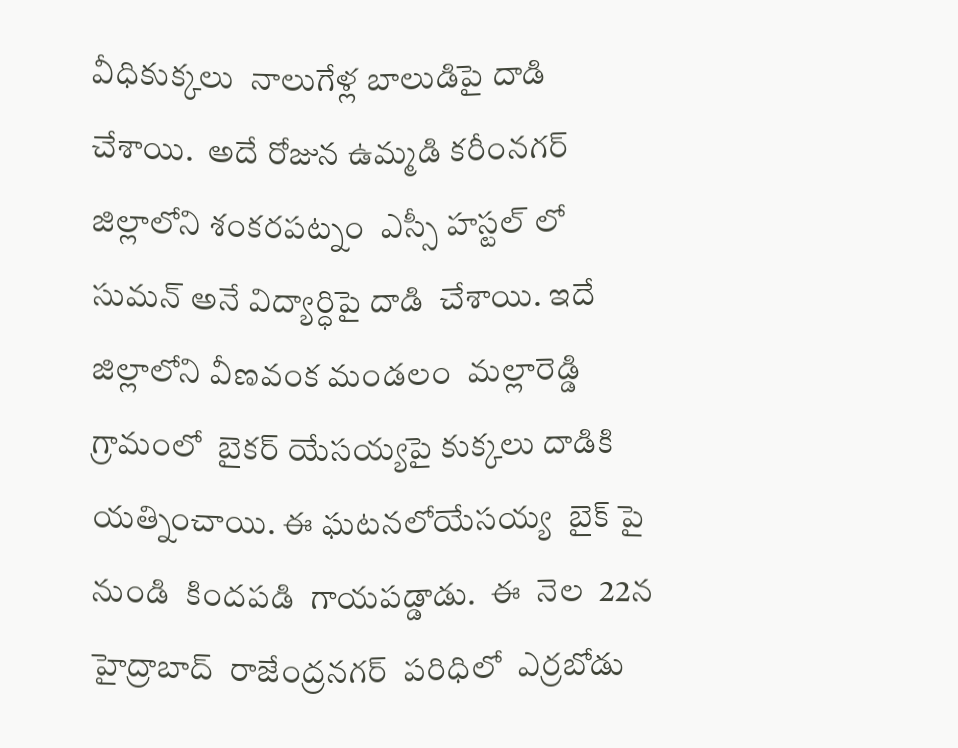వీధికుక్కలు  నాలుగేళ్ల బాలుడిపై దాడి  చేశాయి.  అదే రోజున ఉమ్మడి కరీంనగర్ జిల్లాలోని శంకరపట్నం  ఎస్సీ హస్టల్ లో  సుమన్ అనే విద్యార్ధిపై దాడి  చేశాయి. ఇదే జిల్లాలోని వీణవంక మండలం  మల్లారెడ్డి  గ్రామంలో  బైకర్ యేసయ్యపై కుక్కలు దాడికి యత్నించాయి. ఈ ఘటనలోయేసయ్య  బైక్ పై నుండి  కిందపడి  గాయపడ్డాడు.  ఈ  నెల  22న హైద్రాబాద్  రాజేంద్రనగర్  పరిధిలో  ఎర్రబోడు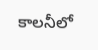కాలనీలో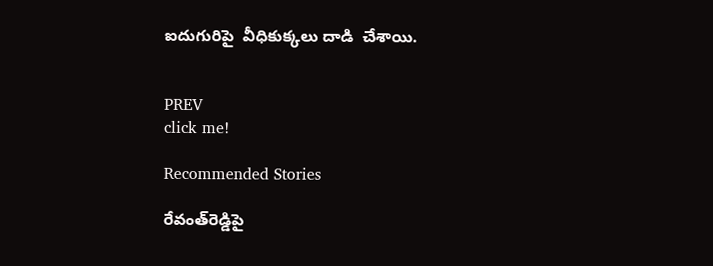ఐదుగురిపై  వీధికుక్కలు దాడి  చేశాయి.


PREV
click me!

Recommended Stories

రేవంత్‌రెడ్డిపై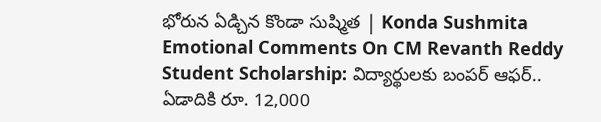భోరున ఏడ్చిన కొండా సుష్మిత | Konda Sushmita Emotional Comments On CM Revanth Reddy
Student Scholarship: విద్యార్థులకు బంపర్ ఆఫర్.. ఏడాదికి రూ. 12,000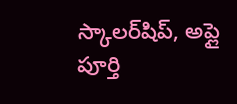స్కాలర్‌షిప్, అప్లై పూర్తి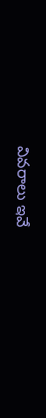వివరాలు ఇవే